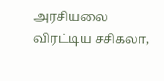அரசியலை விரட்டிய சசிகலா,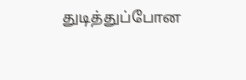துடித்துப்போன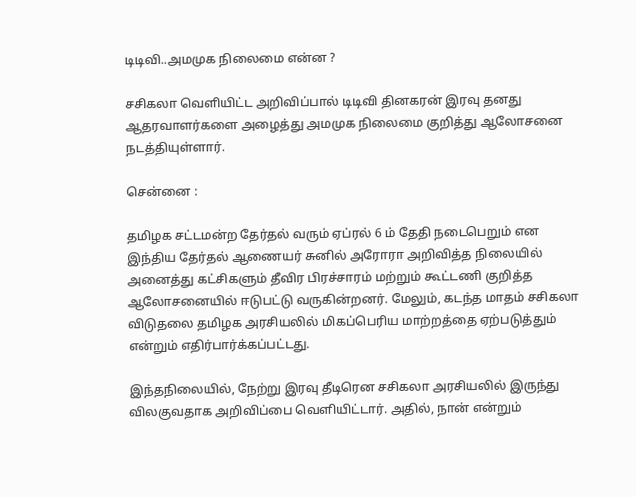டிடிவி..அமமுக நிலைமை என்ன ?

சசிகலா வெளியிட்ட அறிவிப்பால் டிடிவி தினகரன் இரவு தனது ஆதரவாளர்களை அழைத்து அமமுக நிலைமை குறித்து ஆலோசனை நடத்தியுள்ளார்.

சென்னை :

தமிழக சட்டமன்ற தேர்தல் வரும் ஏப்ரல் 6 ம் தேதி நடைபெறும் என இந்திய தேர்தல் ஆணையர் சுனில் அரோரா அறிவித்த நிலையில் அனைத்து கட்சிகளும் தீவிர பிரச்சாரம் மற்றும் கூட்டணி குறித்த ஆலோசனையில் ஈடுபட்டு வருகின்றனர். மேலும், கடந்த மாதம் சசிகலா விடுதலை தமிழக அரசியலில் மிகப்பெரிய மாற்றத்தை ஏற்படுத்தும் என்றும் எதிர்பார்க்கப்பட்டது.

இந்தநிலையில், நேற்று இரவு தீடிரென சசிகலா அரசியலில் இருந்து விலகுவதாக அறிவிப்பை வெளியிட்டார். அதில், நான் என்றும்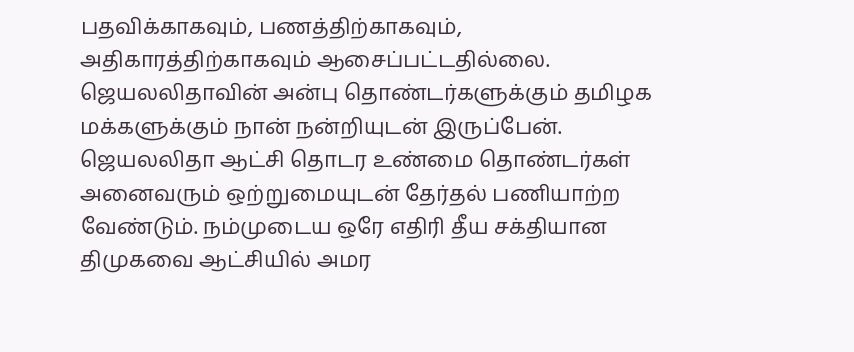பதவிக்காகவும், பணத்திற்காகவும், அதிகாரத்திற்காகவும் ஆசைப்பட்டதில்லை. ஜெயலலிதாவின் அன்பு தொண்டர்களுக்கும் தமிழக மக்களுக்கும் நான் நன்றியுடன் இருப்பேன். ஜெயலலிதா ஆட்சி தொடர உண்மை தொண்டர்கள் அனைவரும் ஒற்றுமையுடன் தேர்தல் பணியாற்ற வேண்டும். நம்முடைய ஒரே எதிரி தீய சக்தியான திமுகவை ஆட்சியில் அமர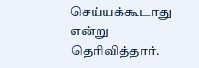செய்யக்கூடாது என்று தெரிவித்தார்.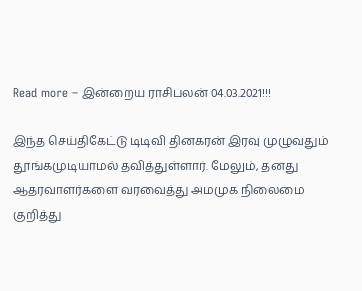Read more – இன்றைய ராசிபலன் 04.03.2021!!!

இந்த செய்திகேட்டு டிடிவி தினகரன் இரவு முழுவதும் தூங்கமுடியாமல் தவித்துள்ளார். மேலும், தனது ஆதரவாளர்களை வரவைத்து அமமுக நிலைமை குறித்து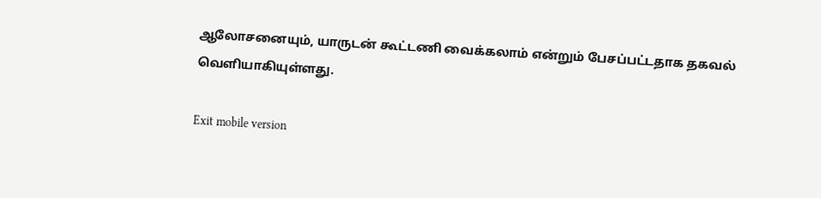ஆலோசனையும், யாருடன் கூட்டணி வைக்கலாம் என்றும் பேசப்பட்டதாக தகவல் வெளியாகியுள்ளது.

Exit mobile version